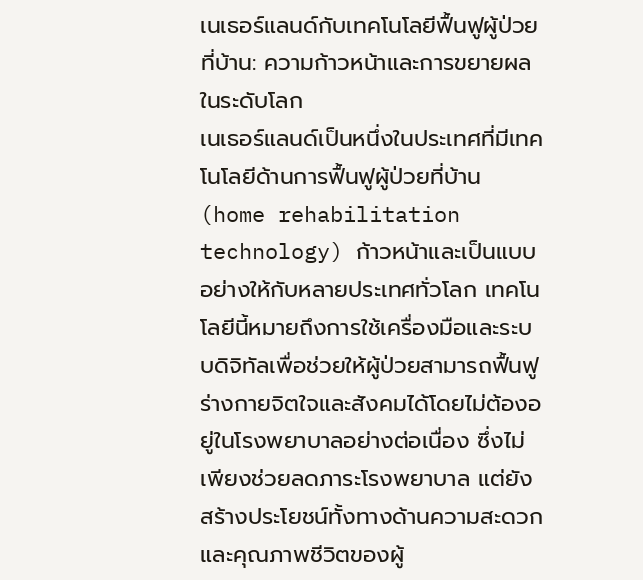เนเธอร์แลนด์กับเทคโนโลยีฟื้นฟูผู้ป่วยที่บ้าน: ความก้าวหน้าและการขยายผลในระดับโลก
เนเธอร์แลนด์เป็นหนึ่งในประเทศที่มีเทคโนโลยีด้านการฟื้นฟูผู้ป่วยที่บ้าน (home rehabilitation technology) ก้าวหน้าและเป็นแบบอย่างให้กับหลายประเทศทั่วโลก เทคโนโลยีนี้หมายถึงการใช้เครื่องมือและระบบดิจิทัลเพื่อช่วยให้ผู้ป่วยสามารถฟื้นฟูร่างกายจิตใจและสังคมได้โดยไม่ต้องอยู่ในโรงพยาบาลอย่างต่อเนื่อง ซึ่งไม่เพียงช่วยลดภาระโรงพยาบาล แต่ยังสร้างประโยชน์ทั้งทางด้านความสะดวกและคุณภาพชีวิตของผู้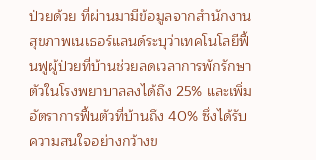ป่วยด้วย ที่ผ่านมามีข้อมูลจากสำนักงานสุขภาพเนเธอร์แลนด์ระบุว่าเทคโนโลยีฟื้นฟูผู้ป่วยที่บ้านช่วยลดเวลาการพักรักษาตัวในโรงพยาบาลลงได้ถึง 25% และเพิ่มอัตราการฟื้นตัวที่บ้านถึง 40% ซึ่งได้รับความสนใจอย่างกว้างข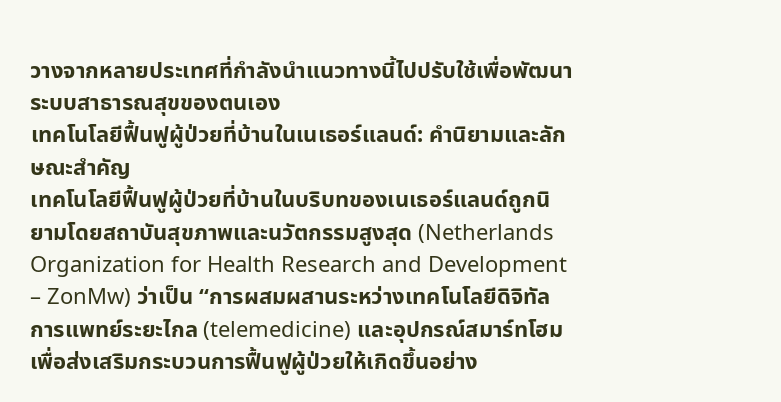วางจากหลายประเทศที่กำลังนำแนวทางนี้ไปปรับใช้เพื่อพัฒนาระบบสาธารณสุขของตนเอง
เทคโนโลยีฟื้นฟูผู้ป่วยที่บ้านในเนเธอร์แลนด์: คำนิยามและลักษณะสำคัญ
เทคโนโลยีฟื้นฟูผู้ป่วยที่บ้านในบริบทของเนเธอร์แลนด์ถูกนิยามโดยสถาบันสุขภาพและนวัตกรรมสูงสุด (Netherlands Organization for Health Research and Development – ZonMw) ว่าเป็น “การผสมผสานระหว่างเทคโนโลยีดิจิทัล การแพทย์ระยะไกล (telemedicine) และอุปกรณ์สมาร์ทโฮมเพื่อส่งเสริมกระบวนการฟื้นฟูผู้ป่วยให้เกิดขึ้นอย่าง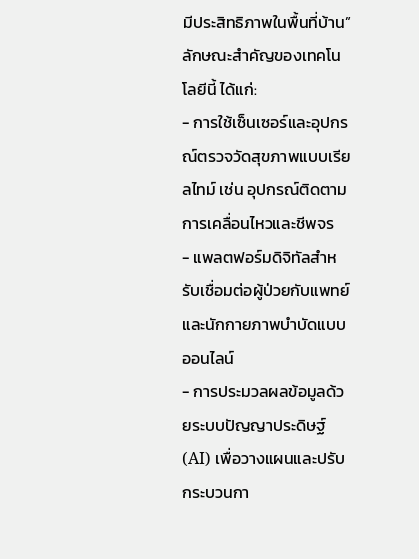มีประสิทธิภาพในพื้นที่บ้าน” ลักษณะสำคัญของเทคโนโลยีนี้ ได้แก่:
- การใช้เซ็นเซอร์และอุปกรณ์ตรวจวัดสุขภาพแบบเรียลไทม์ เช่น อุปกรณ์ติดตามการเคลื่อนไหวและชีพจร
- แพลตฟอร์มดิจิทัลสำหรับเชื่อมต่อผู้ป่วยกับแพทย์และนักกายภาพบำบัดแบบออนไลน์
- การประมวลผลข้อมูลด้วยระบบปัญญาประดิษฐ์ (AI) เพื่อวางแผนและปรับกระบวนกา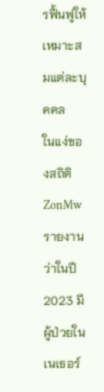รฟื้นฟูให้เหมาะสมแต่ละบุคคล
ในแง่ของสถิติ ZonMw รายงานว่าในปี 2023 มีผู้ป่วยในเนเธอร์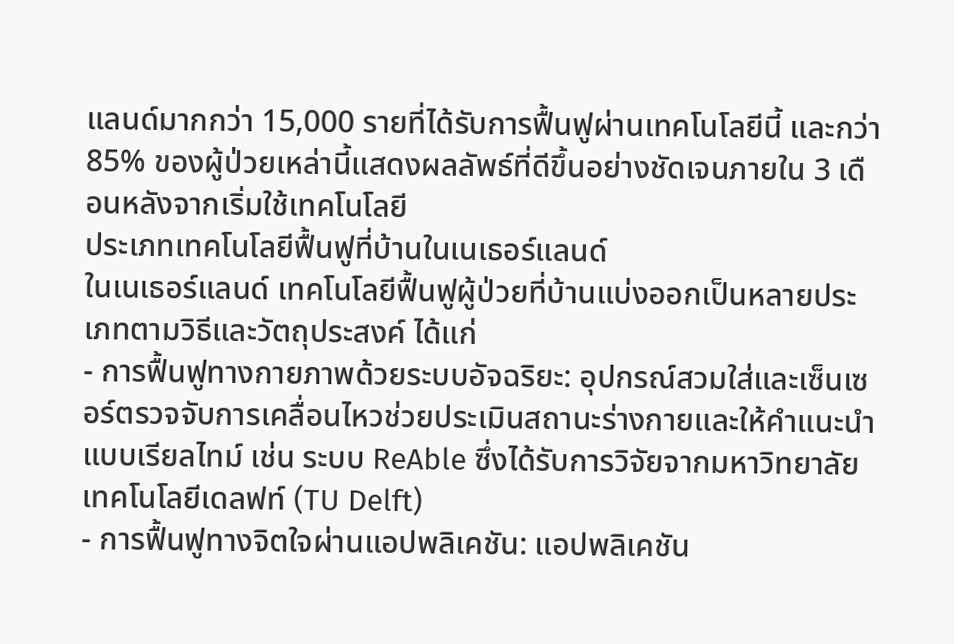แลนด์มากกว่า 15,000 รายที่ได้รับการฟื้นฟูผ่านเทคโนโลยีนี้ และกว่า 85% ของผู้ป่วยเหล่านี้แสดงผลลัพธ์ที่ดีขึ้นอย่างชัดเจนภายใน 3 เดือนหลังจากเริ่มใช้เทคโนโลยี
ประเภทเทคโนโลยีฟื้นฟูที่บ้านในเนเธอร์แลนด์
ในเนเธอร์แลนด์ เทคโนโลยีฟื้นฟูผู้ป่วยที่บ้านแบ่งออกเป็นหลายประเภทตามวิธีและวัตถุประสงค์ ได้แก่
- การฟื้นฟูทางกายภาพด้วยระบบอัจฉริยะ: อุปกรณ์สวมใส่และเซ็นเซอร์ตรวจจับการเคลื่อนไหวช่วยประเมินสถานะร่างกายและให้คำแนะนำแบบเรียลไทม์ เช่น ระบบ ReAble ซึ่งได้รับการวิจัยจากมหาวิทยาลัยเทคโนโลยีเดลฟท์ (TU Delft)
- การฟื้นฟูทางจิตใจผ่านแอปพลิเคชัน: แอปพลิเคชัน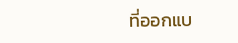ที่ออกแบ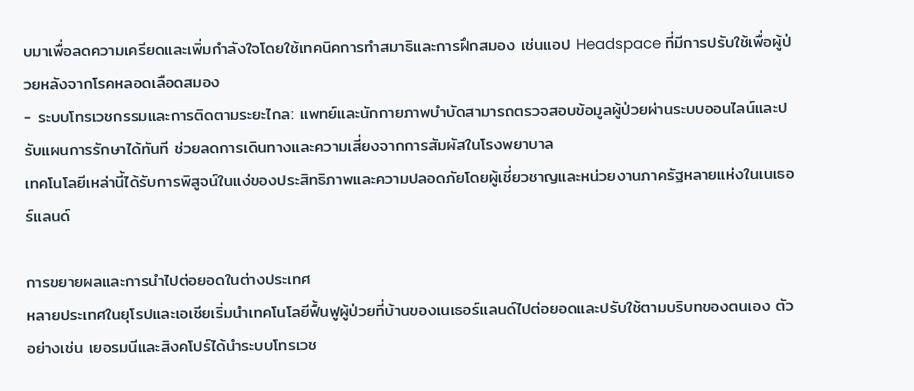บมาเพื่อลดความเครียดและเพิ่มกำลังใจโดยใช้เทคนิคการทำสมาธิและการฝึกสมอง เช่นแอป Headspace ที่มีการปรับใช้เพื่อผู้ป่วยหลังจากโรคหลอดเลือดสมอง
- ระบบโทรเวชกรรมและการติดตามระยะไกล: แพทย์และนักกายภาพบำบัดสามารถตรวจสอบข้อมูลผู้ป่วยผ่านระบบออนไลน์และปรับแผนการรักษาได้ทันที ช่วยลดการเดินทางและความเสี่ยงจากการสัมผัสในโรงพยาบาล
เทคโนโลยีเหล่านี้ได้รับการพิสูจน์ในแง่ของประสิทธิภาพและความปลอดภัยโดยผู้เชี่ยวชาญและหน่วยงานภาครัฐหลายแห่งในเนเธอร์แลนด์

การขยายผลและการนำไปต่อยอดในต่างประเทศ
หลายประเทศในยุโรปและเอเชียเริ่มนำเทคโนโลยีฟื้นฟูผู้ป่วยที่บ้านของเนเธอร์แลนด์ไปต่อยอดและปรับใช้ตามบริบทของตนเอง ตัวอย่างเช่น เยอรมนีและสิงคโปร์ได้นำระบบโทรเวช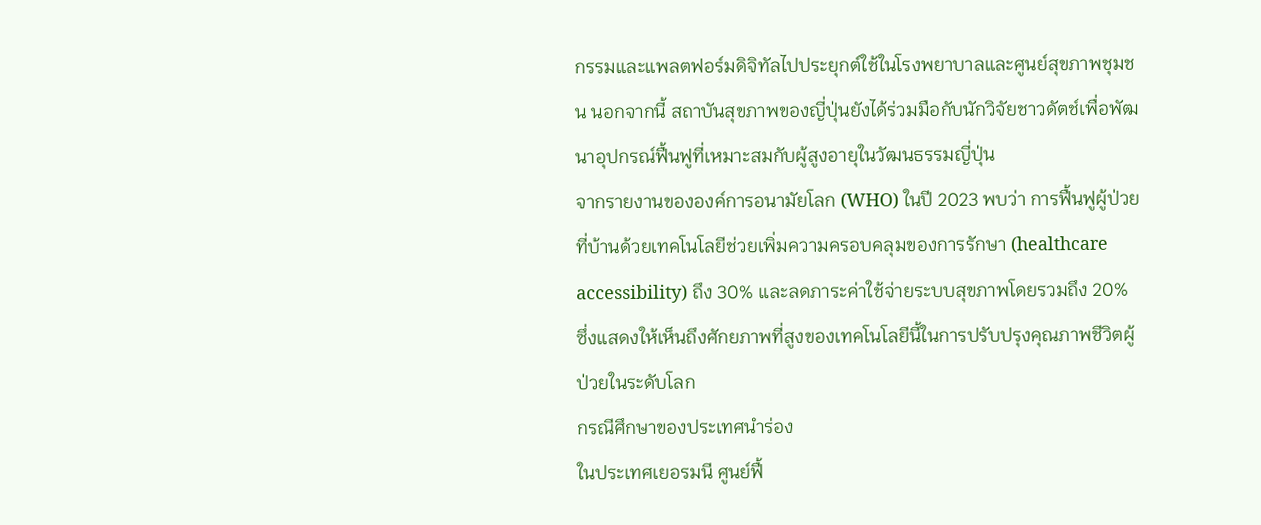กรรมและแพลตฟอร์มดิจิทัลไปประยุกต์ใช้ในโรงพยาบาลและศูนย์สุขภาพชุมชน นอกจากนี้ สถาบันสุขภาพของญี่ปุ่นยังได้ร่วมมือกับนักวิจัยชาวดัตช์เพื่อพัฒนาอุปกรณ์ฟื้นฟูที่เหมาะสมกับผู้สูงอายุในวัฒนธรรมญี่ปุ่น
จากรายงานขององค์การอนามัยโลก (WHO) ในปี 2023 พบว่า การฟื้นฟูผู้ป่วยที่บ้านด้วยเทคโนโลยีช่วยเพิ่มความครอบคลุมของการรักษา (healthcare accessibility) ถึง 30% และลดภาระค่าใช้จ่ายระบบสุขภาพโดยรวมถึง 20% ซึ่งแสดงให้เห็นถึงศักยภาพที่สูงของเทคโนโลยีนี้ในการปรับปรุงคุณภาพชีวิตผู้ป่วยในระดับโลก
กรณีศึกษาของประเทศนำร่อง
ในประเทศเยอรมนี ศูนย์ฟื้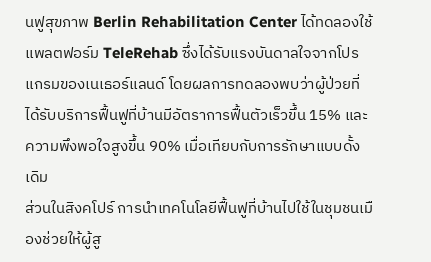นฟูสุขภาพ Berlin Rehabilitation Center ได้ทดลองใช้แพลตฟอร์ม TeleRehab ซึ่งได้รับแรงบันดาลใจจากโปรแกรมของเนเธอร์แลนด์ โดยผลการทดลองพบว่าผู้ป่วยที่ได้รับบริการฟื้นฟูที่บ้านมีอัตราการฟื้นตัวเร็วขึ้น 15% และความพึงพอใจสูงขึ้น 90% เมื่อเทียบกับการรักษาแบบดั้งเดิม
ส่วนในสิงคโปร์ การนำเทคโนโลยีฟื้นฟูที่บ้านไปใช้ในชุมชนเมืองช่วยให้ผู้สู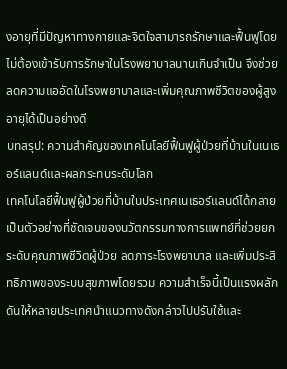งอายุที่มีปัญหาทางกายและจิตใจสามารถรักษาและฟื้นฟูโดยไม่ต้องเข้ารับการรักษาในโรงพยาบาลนานเกินจำเป็น จึงช่วยลดความแออัดในโรงพยาบาลและเพิ่มคุณภาพชีวิตของผู้สูงอายุได้เป็นอย่างดี
บทสรุป: ความสำคัญของเทคโนโลยีฟื้นฟูผู้ป่วยที่บ้านในเนเธอร์แลนด์และผลกระทบระดับโลก
เทคโนโลยีฟื้นฟูผู้ป่วยที่บ้านในประเทศเนเธอร์แลนด์ได้กลายเป็นตัวอย่างที่ชัดเจนของนวัตกรรมทางการแพทย์ที่ช่วยยกระดับคุณภาพชีวิตผู้ป่วย ลดภาระโรงพยาบาล และเพิ่มประสิทธิภาพของระบบสุขภาพโดยรวม ความสำเร็จนี้เป็นแรงผลักดันให้หลายประเทศนำแนวทางดังกล่าวไปปรับใช้และ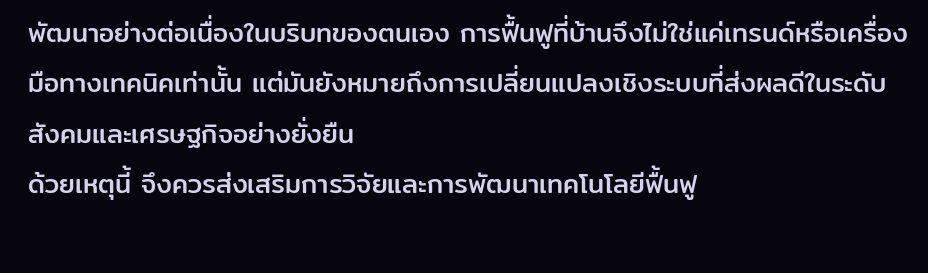พัฒนาอย่างต่อเนื่องในบริบทของตนเอง การฟื้นฟูที่บ้านจึงไม่ใช่แค่เทรนด์หรือเครื่องมือทางเทคนิคเท่านั้น แต่มันยังหมายถึงการเปลี่ยนแปลงเชิงระบบที่ส่งผลดีในระดับสังคมและเศรษฐกิจอย่างยั่งยืน
ด้วยเหตุนี้ จึงควรส่งเสริมการวิจัยและการพัฒนาเทคโนโลยีฟื้นฟู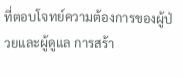ที่ตอบโจทย์ความต้องการของผู้ป่วยและผู้ดูแล การสร้า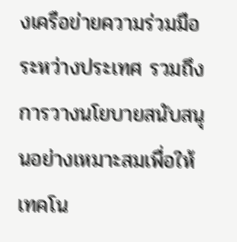งเครือข่ายความร่วมมือระหว่างประเทศ รวมถึงการวางนโยบายสนับสนุนอย่างเหมาะสมเพื่อให้เทคโน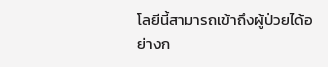โลยีนี้สามารถเข้าถึงผู้ป่วยได้อย่างก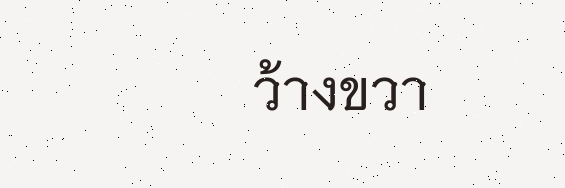ว้างขวา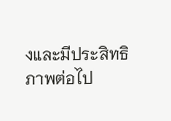งและมีประสิทธิภาพต่อไป